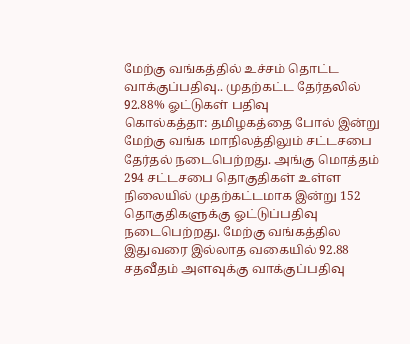மேற்கு வங்கத்தில் உச்சம் தொட்ட வாக்குப்பதிவு.. முதற்கட்ட தேர்தலில் 92.88% ஓட்டுகள் பதிவு
கொல்கத்தா: தமிழகத்தை போல் இன்று மேற்கு வங்க மாநிலத்திலும் சட்டசபை தேர்தல் நடைபெற்றது. அங்கு மொத்தம் 294 சட்டசபை தொகுதிகள் உள்ள நிலையில் முதற்கட்டமாக இன்று 152 தொகுதிகளுக்கு ஓட்டுப்பதிவு நடைபெற்றது. மேற்கு வங்கத்தில இதுவரை இல்லாத வகையில் 92.88 சதவீதம் அளவுக்கு வாக்குப்பதிவு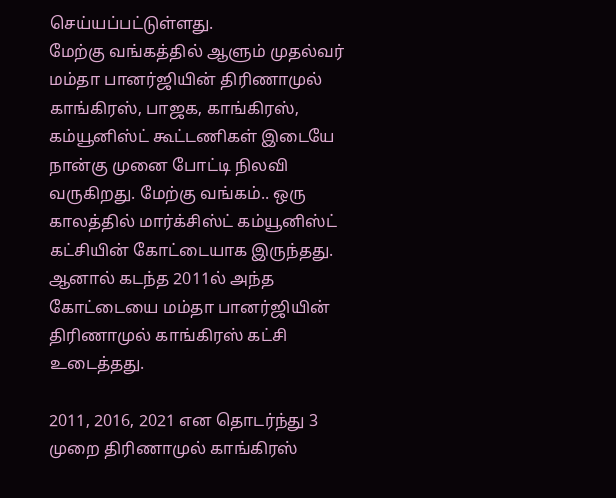செய்யப்பட்டுள்ளது.
மேற்கு வங்கத்தில் ஆளும் முதல்வர் மம்தா பானர்ஜியின் திரிணாமுல் காங்கிரஸ், பாஜக, காங்கிரஸ், கம்யூனிஸ்ட் கூட்டணிகள் இடையே நான்கு முனை போட்டி நிலவி வருகிறது. மேற்கு வங்கம்.. ஒரு காலத்தில் மார்க்சிஸ்ட் கம்யூனிஸ்ட் கட்சியின் கோட்டையாக இருந்தது. ஆனால் கடந்த 2011ல் அந்த கோட்டையை மம்தா பானர்ஜியின் திரிணாமுல் காங்கிரஸ் கட்சி உடைத்தது.

2011, 2016, 2021 என தொடர்ந்து 3 முறை திரிணாமுல் காங்கிரஸ்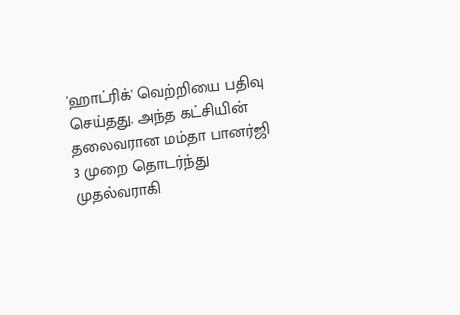'ஹாட்ரிக்' வெற்றியை பதிவு செய்தது. அந்த கட்சியின் தலைவரான மம்தா பானர்ஜி 3 முறை தொடர்ந்து முதல்வராகி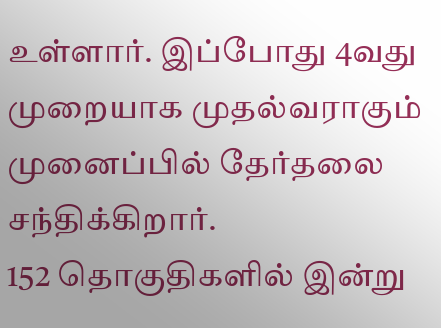உள்ளார். இப்போது 4வது முறையாக முதல்வராகும் முனைப்பில் தேர்தலை சந்திக்கிறார்.
152 தொகுதிகளில் இன்று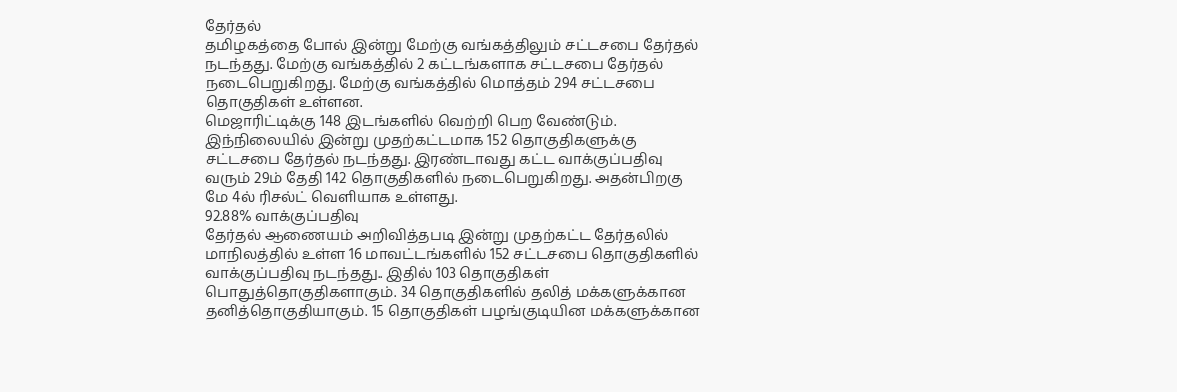தேர்தல்
தமிழகத்தை போல் இன்று மேற்கு வங்கத்திலும் சட்டசபை தேர்தல் நடந்தது. மேற்கு வங்கத்தில் 2 கட்டங்களாக சட்டசபை தேர்தல் நடைபெறுகிறது. மேற்கு வங்கத்தில் மொத்தம் 294 சட்டசபை தொகுதிகள் உள்ளன.
மெஜாரிட்டிக்கு 148 இடங்களில் வெற்றி பெற வேண்டும். இந்நிலையில் இன்று முதற்கட்டமாக 152 தொகுதிகளுக்கு சட்டசபை தேர்தல் நடந்தது. இரண்டாவது கட்ட வாக்குப்பதிவு வரும் 29ம் தேதி 142 தொகுதிகளில் நடைபெறுகிறது. அதன்பிறகு மே 4ல் ரிசல்ட் வெளியாக உள்ளது.
92.88% வாக்குப்பதிவு
தேர்தல் ஆணையம் அறிவித்தபடி இன்று முதற்கட்ட தேர்தலில் மாநிலத்தில் உள்ள 16 மாவட்டங்களில் 152 சட்டசபை தொகுதிகளில் வாக்குப்பதிவு நடந்தது.. இதில் 103 தொகுதிகள் பொதுத்தொகுதிகளாகும். 34 தொகுதிகளில் தலித் மக்களுக்கான தனித்தொகுதியாகும். 15 தொகுதிகள் பழங்குடியின மக்களுக்கான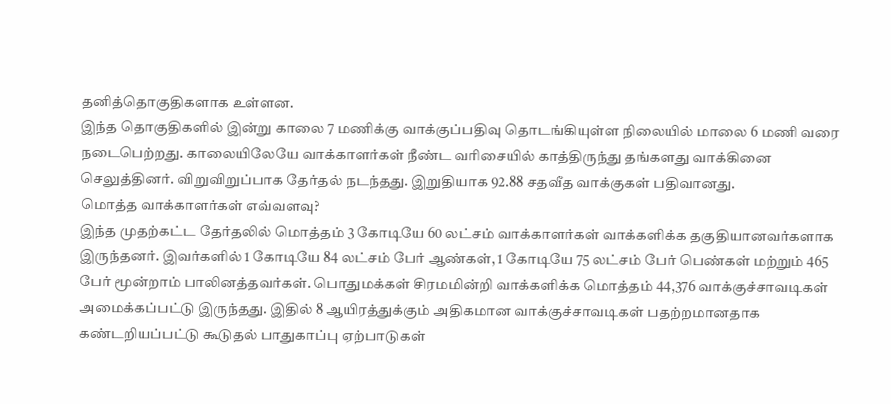தனித்தொகுதிகளாக உள்ளன.
இந்த தொகுதிகளில் இன்று காலை 7 மணிக்கு வாக்குப்பதிவு தொடங்கியுள்ள நிலையில் மாலை 6 மணி வரை நடைபெற்றது. காலையிலேயே வாக்காளர்கள் நீண்ட வரிசையில் காத்திருந்து தங்களது வாக்கினை செலுத்தினர். விறுவிறுப்பாக தேர்தல் நடந்தது. இறுதியாக 92.88 சதவீத வாக்குகள் பதிவானது.
மொத்த வாக்காளர்கள் எவ்வளவு?
இந்த முதற்கட்ட தேர்தலில் மொத்தம் 3 கோடியே 60 லட்சம் வாக்காளர்கள் வாக்களிக்க தகுதியானவர்களாக இருந்தனர். இவர்களில் 1 கோடியே 84 லட்சம் பேர் ஆண்கள், 1 கோடியே 75 லட்சம் பேர் பெண்கள் மற்றும் 465 பேர் மூன்றாம் பாலினத்தவர்கள். பொதுமக்கள் சிரமமின்றி வாக்களிக்க மொத்தம் 44,376 வாக்குச்சாவடிகள் அமைக்கப்பட்டு இருந்தது. இதில் 8 ஆயிரத்துக்கும் அதிகமான வாக்குச்சாவடிகள் பதற்றமானதாக கண்டறியப்பட்டு கூடுதல் பாதுகாப்பு ஏற்பாடுகள்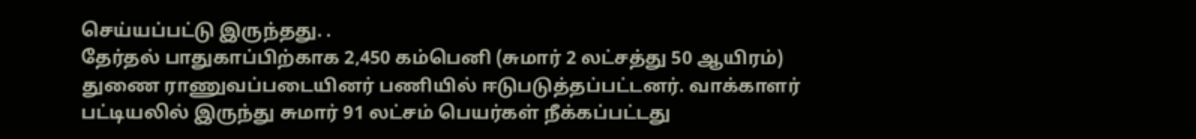செய்யப்பட்டு இருந்தது. .
தேர்தல் பாதுகாப்பிற்காக 2,450 கம்பெனி (சுமார் 2 லட்சத்து 50 ஆயிரம்) துணை ராணுவப்படையினர் பணியில் ஈடுபடுத்தப்பட்டனர். வாக்காளர் பட்டியலில் இருந்து சுமார் 91 லட்சம் பெயர்கள் நீக்கப்பட்டது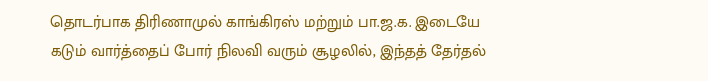தொடர்பாக திரிணாமுல் காங்கிரஸ் மற்றும் பா.ஜ.க. இடையே கடும் வார்த்தைப் போர் நிலவி வரும் சூழலில், இந்தத் தேர்தல்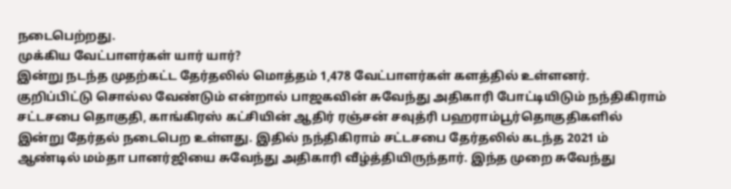நடைபெற்றது.
முக்கிய வேட்பாளர்கள் யார் யார்?
இன்று நடந்த முதற்கட்ட தேர்தலில் மொத்தம் 1,478 வேட்பாளர்கள் களத்தில் உள்ளனர். குறிப்பிட்டு சொல்ல வேண்டும் என்றால் பாஜகவின் சுவேந்து அதிகாரி போட்டியிடும் நந்திகிராம் சட்டசபை தொகுதி, காங்கிரஸ் கட்சியின் ஆதிர் ரஞ்சன் சவுத்ரி பஹராம்பூர்தொகுதிகளில் இன்று தேர்தல் நடைபெற உள்ளது. இதில் நந்திகிராம் சட்டசபை தேர்தலில் கடந்த 2021 ம் ஆண்டில் மம்தா பானர்ஜியை சுவேந்து அதிகாரி வீழ்த்தியிருந்தார். இந்த முறை சுவேந்து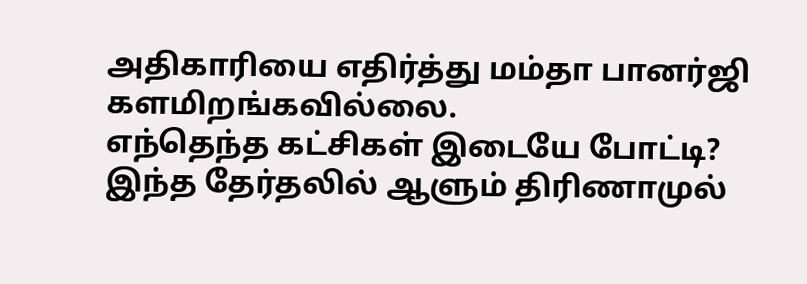அதிகாரியை எதிர்த்து மம்தா பானர்ஜி களமிறங்கவில்லை.
எந்தெந்த கட்சிகள் இடையே போட்டி?
இந்த தேர்தலில் ஆளும் திரிணாமுல்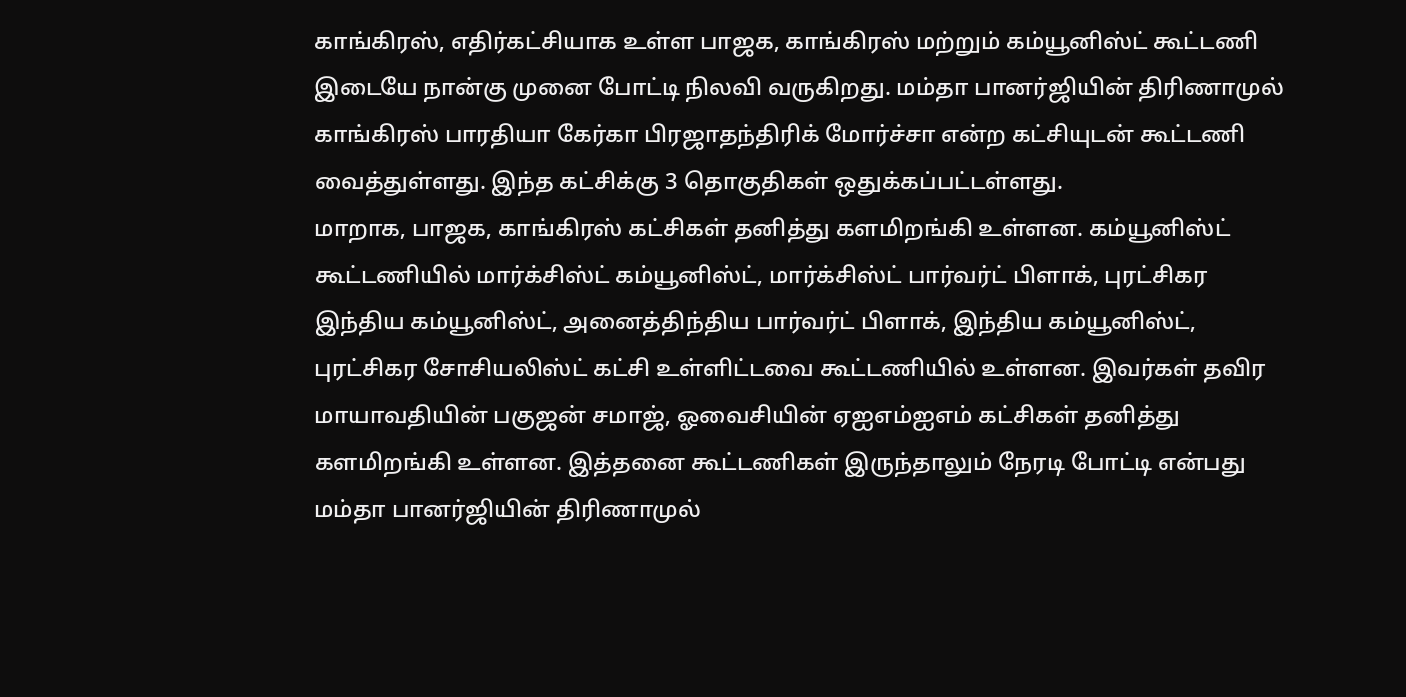காங்கிரஸ், எதிர்கட்சியாக உள்ள பாஜக, காங்கிரஸ் மற்றும் கம்யூனிஸ்ட் கூட்டணி இடையே நான்கு முனை போட்டி நிலவி வருகிறது. மம்தா பானர்ஜியின் திரிணாமுல் காங்கிரஸ் பாரதியா கேர்கா பிரஜாதந்திரிக் மோர்ச்சா என்ற கட்சியுடன் கூட்டணி வைத்துள்ளது. இந்த கட்சிக்கு 3 தொகுதிகள் ஒதுக்கப்பட்டள்ளது.
மாறாக, பாஜக, காங்கிரஸ் கட்சிகள் தனித்து களமிறங்கி உள்ளன. கம்யூனிஸ்ட் கூட்டணியில் மார்க்சிஸ்ட் கம்யூனிஸ்ட், மார்க்சிஸ்ட் பார்வர்ட் பிளாக், புரட்சிகர இந்திய கம்யூனிஸ்ட், அனைத்திந்திய பார்வர்ட் பிளாக், இந்திய கம்யூனிஸ்ட், புரட்சிகர சோசியலிஸ்ட் கட்சி உள்ளிட்டவை கூட்டணியில் உள்ளன. இவர்கள் தவிர மாயாவதியின் பகுஜன் சமாஜ், ஓவைசியின் ஏஐஎம்ஐஎம் கட்சிகள் தனித்து களமிறங்கி உள்ளன. இத்தனை கூட்டணிகள் இருந்தாலும் நேரடி போட்டி என்பது மம்தா பானர்ஜியின் திரிணாமுல்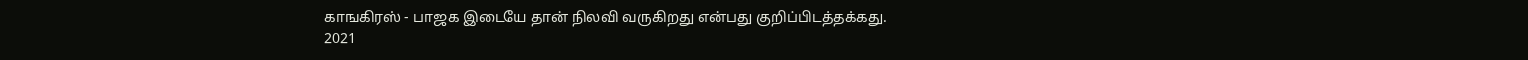காஙகிரஸ் - பாஜக இடையே தான் நிலவி வருகிறது என்பது குறிப்பிடத்தக்கது.
2021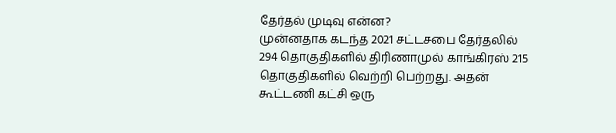தேர்தல் முடிவு என்ன?
முன்னதாக கடந்த 2021 சட்டசபை தேர்தலில் 294 தொகுதிகளில் திரிணாமுல் காங்கிரஸ் 215 தொகுதிகளில் வெற்றி பெற்றது. அதன் கூட்டணி கட்சி ஒரு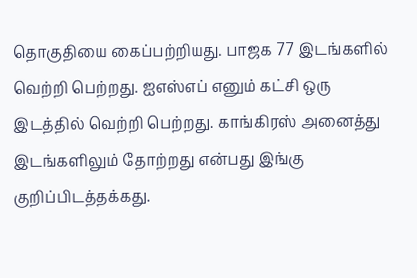தொகுதியை கைப்பற்றியது. பாஜக 77 இடங்களில் வெற்றி பெற்றது. ஐஎஸ்எப் எனும் கட்சி ஒரு இடத்தில் வெற்றி பெற்றது. காங்கிரஸ் அனைத்து இடங்களிலும் தோற்றது என்பது இங்கு குறிப்பிடத்தக்கது.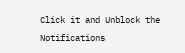Click it and Unblock the Notifications